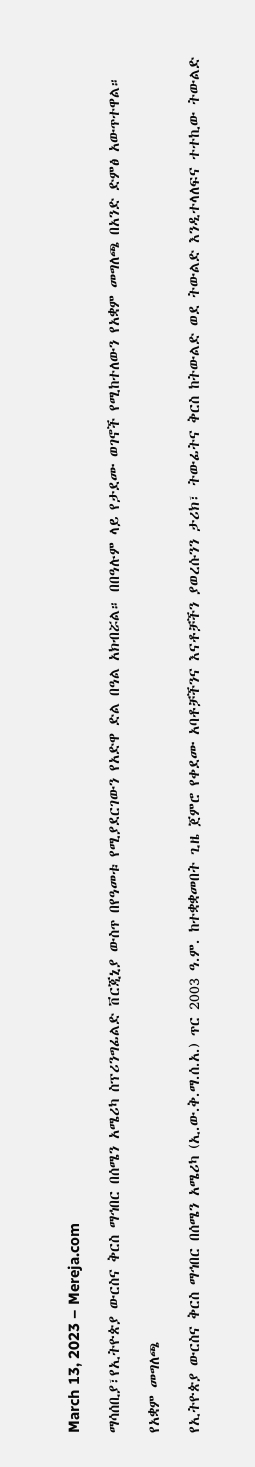March 13, 2023 – Mereja.com

ማሳሰቢያ፣የኢትዮጵያ ውርስና ቅርስ ማኅበር በሰሜን አሜሪካ ስፕሪንግፊልድ ቨርጂኒያ ውስጥ በየዓመቱ የሚያደርገውን የአድዋ ድል በዓል አክብሯል። በበዓሉም ላይ የታደሙ ወገኖች የሚከተለውን የአቋም መግለጫ በአንድ ድምፅ አውጥተዋል።

የአቋም መግለጫ

የኢትዮጵያ ውርስና ቅርስ ማኅበር በሰሜን አሜሪካ (ኢ.ው.ቅ.ማ.ሰ.አ.) ጥር 2003 ዓ.ም. ከተቋቋመበት ጊዜ ጀምሮ የቀደሙ አባቶቻችንና እናቶቻችን ያወረሱንን ታሪክ፣ ትውፊትና ቅርስ ከትውልድ ወደ ትውልድ እንዲተላለፍና ተተኪው ትውልድ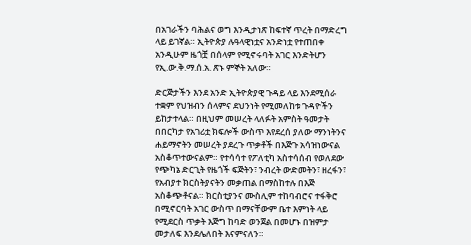በአገራችን ባሕልና ወግ እንዲታነጽ ከፍተኛ ጥረት በማድረግ ላይ ይገኛል። ኢትዮጵያ ሉዓላዊነቷና አንድነቷ የተጠበቀ አንዲሁም ዜጎቿ በሰላም የሚኖሩባት አገር እንድትሆን የኢ.ው.ቅ.ማ.ሰ.አ. ጽኑ ምኞት አለው።

ድርጅታችን እንደ አንድ ኢትዮጵያዊ ጉዳይ ላይ እንደሚሰራ ተቋም የህዝብን ሰላምና ደህንነት የሚመለከቱ ጉዳዮችን ይከታተላል። በዚህም መሠረት ላለፉት አምስት ዓመታት በበርካታ የአገሪቷ ክፍሎች ውስጥ እየደረሰ ያለው ማንነትንና ሐይማኖትን መሠረት ያደረጉ ጥቃቶች በእጅጉ አሳዝነውናል አስቆጥተውናልም። የተሳሳተ የፖለቲካ አስተሳሰብ የወለደው የጭካኔ ድርጊት የዜጎች ፍጅትን፣ ንብረት ውድመትን፣ ዘረፋን፣ የአብያተ ክርስትያናትን መቃጠል በማስከተሉ በእጅ አስቆጭቶናል። ክርስቲያንና ሙስሊም ተከባብሮና ተፋቅሮ በሚኖርባት አገር ውስጥ በማናቸውም ቤተ እምነት ላይ የሚደርስ ጥቃት እጅግ ከባድ ወንጀል በመሆኑ በዝምታ መታለፍ እንደሌለበት እናምናለን።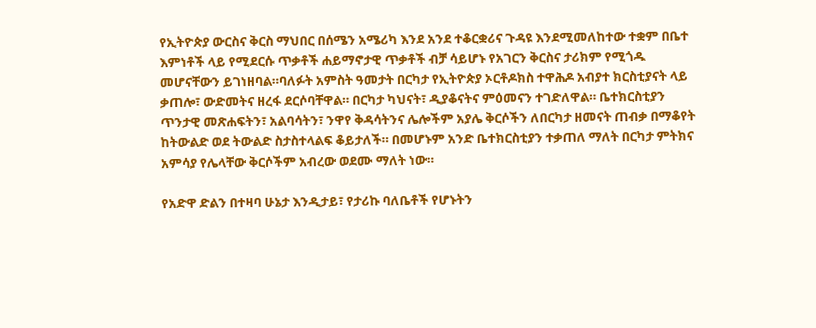የኢትዮጵያ ውርስና ቅርስ ማህበር በሰሜን አሜሪካ እንደ አንደ ተቆርቋሪና ጉዳዩ እንደሚመለከተው ተቋም በቤተ እምነቶች ላይ የሚደርሱ ጥቃቶች ሐይማኖታዊ ጥቃቶች ብቻ ሳይሆኑ የአገርን ቅርስና ታሪክም የሚጎዱ መሆናቸውን ይገነዘባል።ባለፉት አምስት ዓመታት በርካታ የኢትዮጵያ ኦርቶዶክስ ተዋሕዶ አብያተ ክርስቲያናት ላይ ቃጠሎ፣ ውድመትና ዘረፋ ደርሶባቸዋል። በርካታ ካህናት፣ ዲያቆናትና ምዕመናን ተገድለዋል። ቤተክርስቲያን ጥንታዊ መጽሐፍትን፣ አልባሳትን፣ ንዋየ ቅዳሳትንና ሌሎችም አያሌ ቅርሶችን ለበርካታ ዘመናት ጠብቃ በማቆየት ከትውልድ ወደ ትውልድ ስታስተላልፍ ቆይታለች። በመሆኑም አንድ ቤተክርስቲያን ተቃጠለ ማለት በርካታ ምትክና አምሳያ የሌላቸው ቅርሶችም አብረው ወደሙ ማለት ነው።

የአድዋ ድልን በተዛባ ሁኔታ እንዲታይ፣ የታሪኩ ባለቤቶች የሆኑትን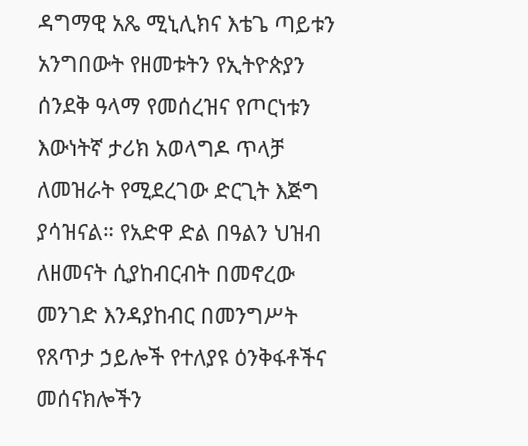ዳግማዊ አጼ ሚኒሊክና እቴጌ ጣይቱን አንግበውት የዘመቱትን የኢትዮጵያን ሰንደቅ ዓላማ የመሰረዝና የጦርነቱን እውነትኛ ታሪክ አወላግዶ ጥላቻ ለመዝራት የሚደረገው ድርጊት እጅግ ያሳዝናል። የአድዋ ድል በዓልን ህዝብ ለዘመናት ሲያከብርብት በመኖረው መንገድ እንዳያከብር በመንግሥት የጸጥታ ኃይሎች የተለያዩ ዕንቅፋቶችና መሰናክሎችን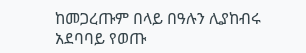ከመጋረጡም በላይ በዓሉን ሊያከብሩ አደባባይ የወጡ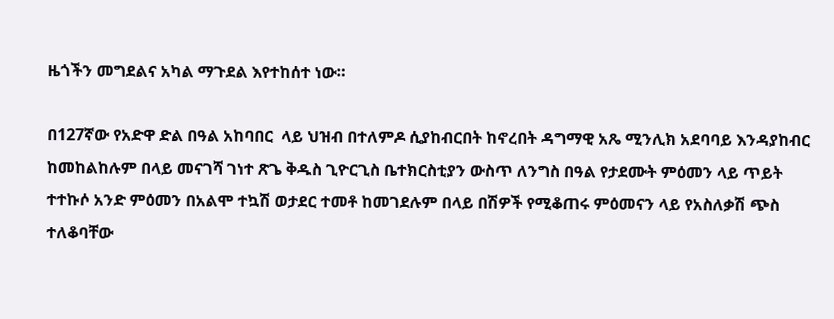ዜጎችን መግደልና አካል ማጉደል እየተከሰተ ነው።

በ127ኛው የአድዋ ድል በዓል አከባበር  ላይ ህዝብ በተለምዶ ሲያከብርበት ከኖረበት ዳግማዊ አጼ ሚንሊክ አደባባይ እንዳያከብር ከመከልከሉም በላይ መናገሻ ገነተ ጽጌ ቅዱስ ጊዮርጊስ ቤተክርስቲያን ውስጥ ለንግስ በዓል የታደሙት ምዕመን ላይ ጥይት ተተኩሶ አንድ ምዕመን በአልሞ ተኳሽ ወታደር ተመቶ ከመገደሉም በላይ በሽዎች የሚቆጠሩ ምዕመናን ላይ የአስለቃሽ ጭስ ተለቆባቸው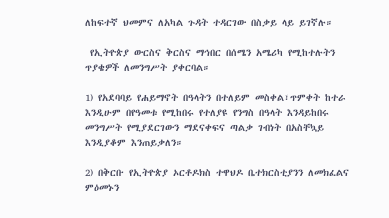ለከፍተኛ ህመምና ለአካል ጉዳት ተዳርገው በስቃይ ላይ ይገኛሉ።

 የኢትዮጵያ ውርስና ቅርስና ማኅበር በሰሜን አሜሪካ የሚከተሉትን ጥያቄዎች ለመንግሥት ያቀርባል።

1) የአደባባይ የሐይማኖት በዓላትን በተለይም መስቀል፣ጥምቀት ከተራ እንዲሁም በየዓመቱ የሚከበሩ የተለያዩ የንግስ በዓላት እንዳይከበሩ መንግሥት የሚያደርገውን ማደናቀፍና ጣልቃ ገብነት በአስቸኳይ እንዲያቆም እንጠይቃለን።

2) በቅርቡ የኢትዮጵያ ኦርቶዶክስ ተዋህዶ ቤተክርስቲያንን ለመክፈልና ምዕመኑን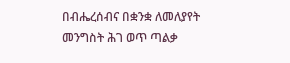በብሔረሰብና በቋንቋ ለመለያየት መንግስት ሕገ ወጥ ጣልቃ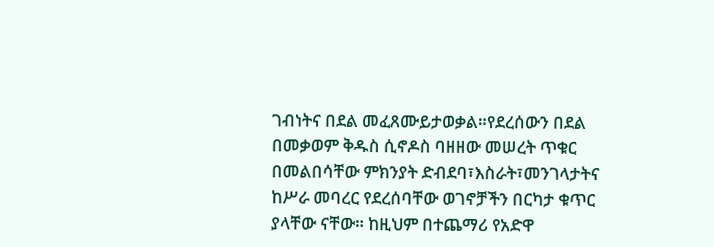ገብነትና በደል መፈጸሙይታወቃል።የደረሰውን በደል በመቃወም ቅዱስ ሲኖዶስ ባዘዘው መሠረት ጥቁር በመልበሳቸው ምክንያት ድብደባ፣እስራት፣መንገላታትና ከሥራ መባረር የደረሰባቸው ወገኖቻችን በርካታ ቁጥር ያላቸው ናቸው። ከዚህም በተጨማሪ የአድዋ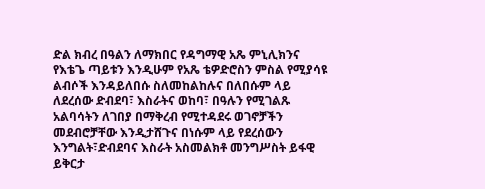ድል ክብረ በዓልን ለማክበር የዳግማዊ አጼ ምኒሊክንና የእቴጌ ጣይቱን እንዲሁም የአጼ ቴዎድሮስን ምስል የሚያሳዩ ልብሶች እንዳይለበሱ ስለመከልከሉና በለበሱም ላይ ለደረሰው ድብደባ፣ እስራትና ወከባ፣ በዓሉን የሚገልጹ አልባሳትን ለገበያ በማቅረብ የሚተዳደሩ ወገኖቻችን መደብሮቻቸው እንዲታሸጉና በነሱም ላይ የደረሰውን እንግልት፣ድብደባና እስራት አስመልክቶ መንግሥስት ይፋዊ ይቅርታ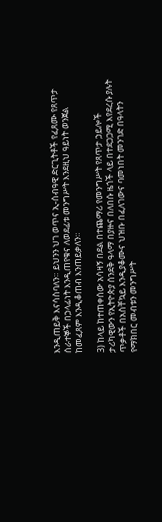እንዲጠይቅ እናሳስባለን። ይህንን ህገ ወጥና ኢ-ሰብዓዊ ድርጊትቶች የፈጸሙ የጸጥታ ሰራተኞች በኃላፊነት እንዲጠየቁና ለወደፊቱ መንግሥት እንደዚህ ዓይነት ወንጀል ከመፈጸም እንዲቆጠብ እንጠይቃለን።

3) ከላይ ከተጠቀሰው አሳዛኝ በደል በተጨማሪ የመንግሥት የጸጥታ ኃይሎች ታሪካዊውን የኢትዮጵያ ሰንደቅ ዓላማ በያዙና በለበሱ ዜጎች ላይ በተደጋጋሚ እየደረሱ ያሉት ጥቃቶች በአስቸኳይ እንዲያቆሙና ህዝቡ በፈለገውና ባመነበት መንገድ በዓላትን የማክበር መብቱን መንግሥት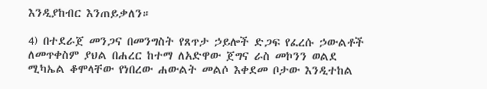እንዲያከብር እንጠይቃለን።

4) በተደራጀ መንጋና በመንግስት የጸጥታ ኃይሎች ድጋፍ የፈረሱ ኃውልቶች ለመጥቀስም ያህል በሐረር ከተማ ለአድዋው ጀግና ራስ መኮንን ወልደ ሚካኤል ቆሞላቸው የነበረው ሐውልት መልሶ እቀደመ ቦታው እንዲተከል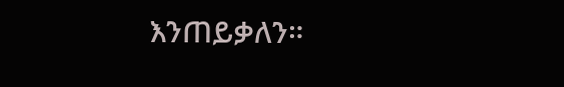እንጠይቃለን።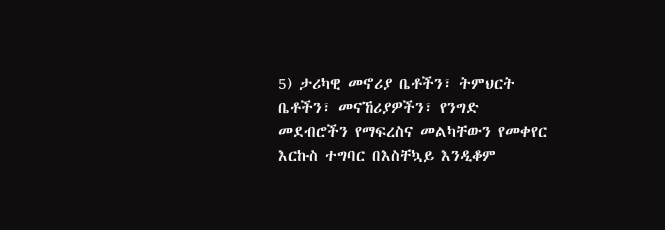5) ታሪካዊ መኖሪያ ቤቶችን፣ ትምህርት ቤቶችን፣ መናኸሪያዎችን፣ የንግድ መደብሮችን የማፍረስና መልካቸውን የመቀየር እርኩስ ተግባር በእስቸኳይ እንዲቆም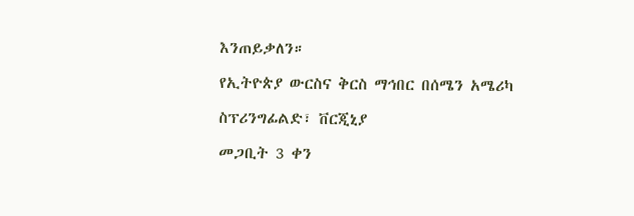እንጠይቃለን።

የኢትዮጵያ ውርስና ቅርስ ማኅበር በሰሜን አሜሪካ

ስፕሪንግፊልድ፣ ቨርጂኒያ

መጋቢት 3 ቀን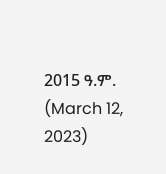2015 ዓ.ም. (March 12, 2023)